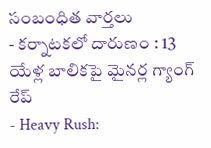సంబంధిత వార్తలు
- కర్నాటకలో దారుణం : 13 యేళ్ల బాలికపై మైనర్ల గ్యాంగ్ రేప్
- Heavy Rush: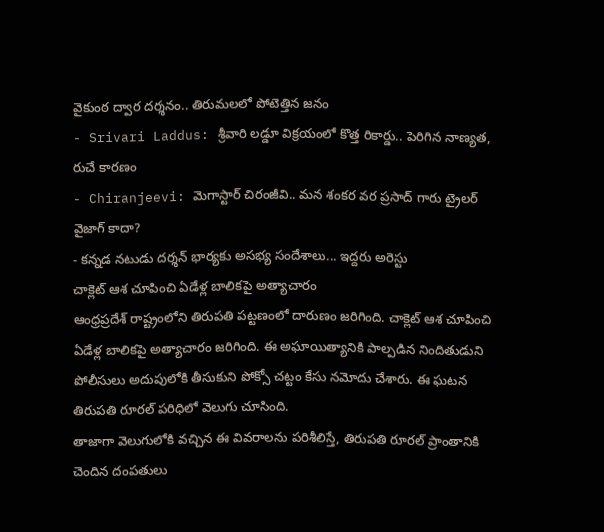వైకుంఠ ద్వార దర్శనం.. తిరుమలలో పోటెత్తిన జనం
- Srivari Laddus: శ్రీవారి లడ్డూ విక్రయంలో కొత్త రికార్డు.. పెరిగిన నాణ్యత, రుచే కారణం
- Chiranjeevi: మెగాస్టార్ చిరంజీవి.. మన శంకర వర ప్రసాద్ గారు ట్రైలర్ వైజాగ్ కాదా?
- కన్నడ నటుడు దర్శన్ భార్యకు అసభ్య సందేశాలు... ఇద్దరు అరెస్టు
చాక్లెట్ ఆశ చూపించి ఏడేళ్ల బాలికపై అత్యాచారం
ఆంధ్రప్రదేశ్ రాష్ట్రంలోని తిరుపతి పట్టణంలో దారుణం జరిగింది. చాక్లెట్ ఆశ చూపించి ఏడేళ్ల బాలికపై అత్యాచారం జరిగింది. ఈ అఘాయిత్యానికి పాల్పడిన నిందితుడుని పోలీసులు అదుపులోకి తీసుకుని పోక్సో చట్టం కేసు నమోదు చేశారు. ఈ ఘటన తిరుపతి రూరల్ పరిధిలో వెలుగు చూసింది.
తాజాగా వెలుగులోకి వచ్చిన ఈ వివరాలను పరిశీలిస్తే, తిరుపతి రూరల్ ప్రాంతానికి చెందిన దంపతులు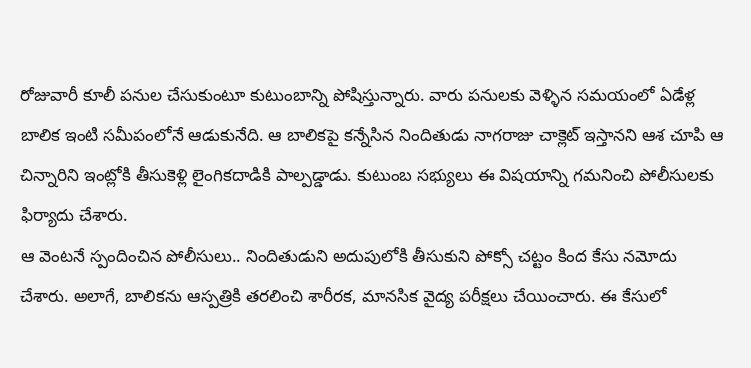రోజువారీ కూలీ పనుల చేసుకుంటూ కుటుంబాన్ని పోషిస్తున్నారు. వారు పనులకు వెళ్ళిన సమయంలో ఏడేళ్ల బాలిక ఇంటి సమీపంలోనే ఆడుకునేది. ఆ బాలికపై కన్నేసిన నిందితుడు నాగరాజు చాక్లెట్ ఇస్తానని ఆశ చూపి ఆ చిన్నారిని ఇంట్లోకి తీసుకెళ్లి లైంగికదాడికి పాల్పడ్డాడు. కుటుంబ సభ్యులు ఈ విషయాన్ని గమనించి పోలీసులకు ఫిర్యాదు చేశారు.
ఆ వెంటనే స్పందించిన పోలీసులు.. నిందితుడుని అదుపులోకి తీసుకుని పోక్సో చట్టం కింద కేసు నమోదు చేశారు. అలాగే, బాలికను ఆస్పత్రికి తరలించి శారీరక, మానసిక వైద్య పరీక్షలు చేయించారు. ఈ కేసులో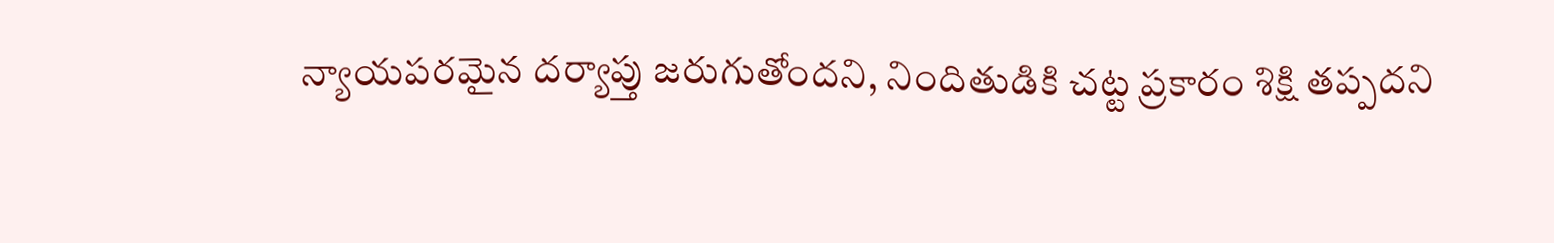న్యాయపరమైన దర్యాప్తు జరుగుతోందని, నిందితుడికి చట్ట ప్రకారం శిక్షి తప్పదని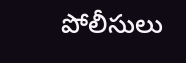పోలీసులు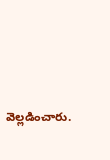వెల్లడించారు.